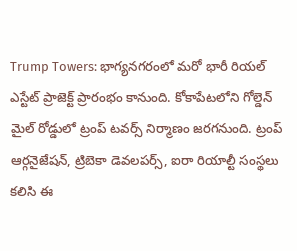Trump Towers: భాగ్యనగరంలో మరో భారీ రియల్‌ ఎస్టేట్‌ ప్రాజెక్ట్‌ ప్రారంభం కానుంది. కోకాపేటలోని గోల్డెన్‌ మైల్‌ రోడ్డులో ట్రంప్‌ టవర్స్‌ నిర్మాణం జరగనుంది. ట్రంప్‌ ఆర్గనైజేషన్‌, ట్రిబెకా డెవలపర్స్‌, ఐరా రియాల్టీ సంస్థలు కలిసి ఈ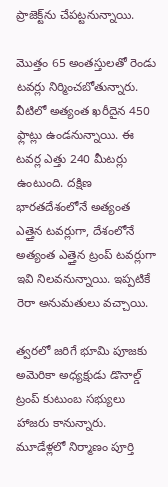ప్రాజెక్ట్‌ను చేపట్టనున్నాయి.

మొత్తం 65 అంతస్తులతో రెండు టవర్లు నిర్మించబోతున్నారు. వీటిలో అత్యంత ఖరీదైన 450 ఫ్లాట్లు ఉండనున్నాయి. ఈ టవర్ల ఎత్తు 240 మీటర్లు ఉంటుంది. దక్షిణ భారతదేశంలోనే అత్యంత ఎత్తైన టవర్లుగా, దేశంలోనే అత్యంత ఎత్తైన ట్రంప్‌ టవర్లుగా ఇవి నిలవనున్నాయి. ఇప్పటికే రెరా అనుమతులు వచ్చాయి.

త్వరలో జరిగే భూమి పూజకు అమెరికా అధ్యక్షుడు డొనాల్డ్‌ ట్రంప్‌ కుటుంబ సభ్యులు హాజరు కానున్నారు. మూడేళ్లలో నిర్మాణం పూర్తి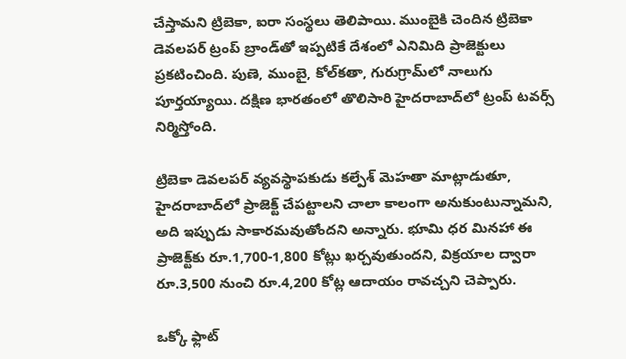చేస్తామని ట్రిబెకా, ఐరా సంస్థలు తెలిపాయి. ముంబైకి చెందిన ట్రిబెకా డెవలపర్‌ ట్రంప్‌ బ్రాండ్‌తో ఇప్పటికే దేశంలో ఎనిమిది ప్రాజెక్టులు ప్రకటించింది. పుణె, ముంబై, కోల్‌కతా, గురుగ్రామ్‌లో నాలుగు పూర్తయ్యాయి. దక్షిణ భారతంలో తొలిసారి హైదరాబాద్‌లో ట్రంప్‌ టవర్స్‌ నిర్మిస్తోంది.

ట్రిబెకా డెవలపర్‌ వ్యవస్థాపకుడు కల్పేశ్‌ మెహతా మాట్లాడుతూ, హైదరాబాద్‌లో ప్రాజెక్ట్‌ చేపట్టాలని చాలా కాలంగా అనుకుంటున్నామని, అది ఇప్పుడు సాకారమవుతోందని అన్నారు. భూమి ధర మినహా ఈ ప్రాజెక్ట్‌కు రూ.1,700-1,800 కోట్లు ఖర్చవుతుందని, విక్రయాల ద్వారా రూ.3,500 నుంచి రూ.4,200 కోట్ల ఆదాయం రావచ్చని చెప్పారు.

ఒక్కో ఫ్లాట్‌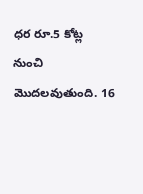ధర రూ.5 కోట్ల నుంచి మొదలవుతుంది. 16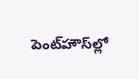పెంట్‌హౌస్‌ల్లో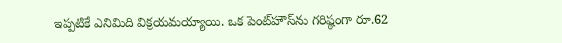ఇప్పటికే ఎనిమిది విక్రయమయ్యాయి. ఒక పెంట్‌హౌస్‌ను గరిష్ఠంగా రూ.62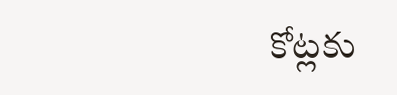కోట్లకు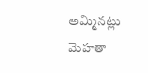అమ్మినట్లు మెహతా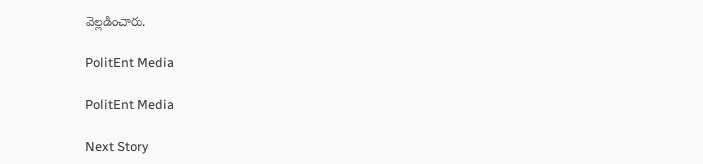వెల్లడించారు.

PolitEnt Media

PolitEnt Media

Next Story